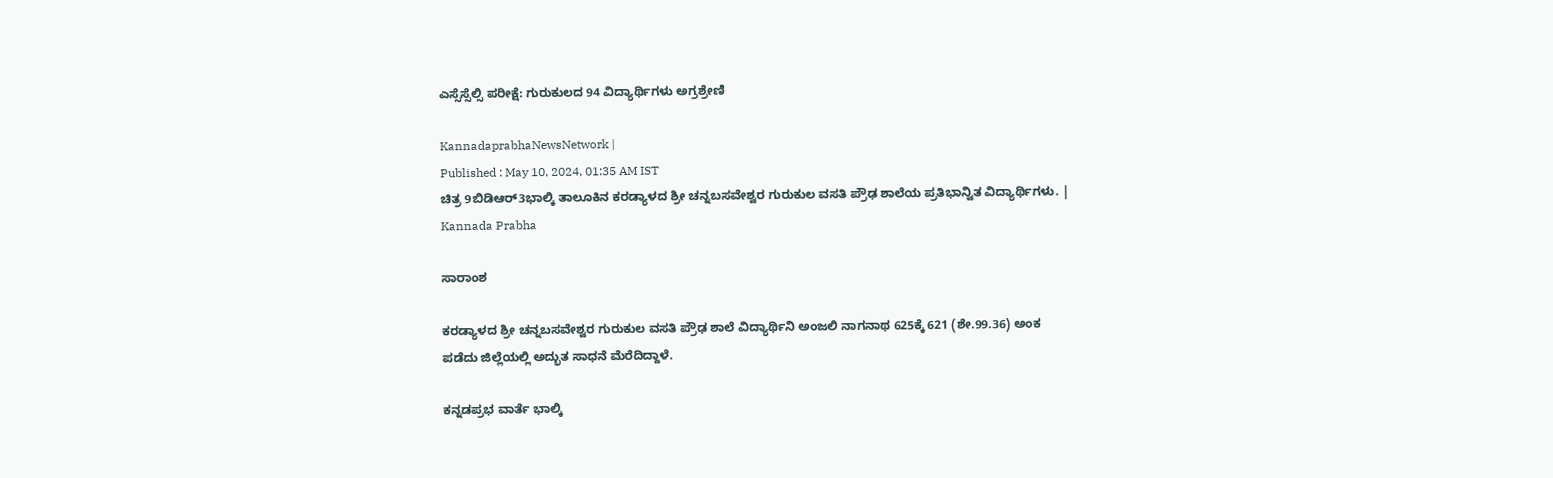ಎಸ್ಸೆಸ್ಸೆಲ್ಸಿ ಪರೀಕ್ಷೆ: ಗುರುಕುಲದ 94 ವಿದ್ಯಾರ್ಥಿಗಳು ಅಗ್ರಶ್ರೇಣಿ

KannadaprabhaNewsNetwork |
Published : May 10, 2024, 01:35 AM IST
ಚಿತ್ರ 9ಬಿಡಿಆರ್‌3ಭಾಲ್ಕಿ ತಾಲೂಕಿನ ಕರಡ್ಯಾಳದ ಶ್ರೀ ಚನ್ನಬಸವೇಶ್ವರ ಗುರುಕುಲ ವಸತಿ ಪ್ರೌಢ ಶಾಲೆಯ ಪ್ರತಿಭಾನ್ವಿತ ವಿದ್ಯಾರ್ಥಿಗಳು. | Kannada Prabha

ಸಾರಾಂಶ

ಕರಡ್ಯಾಳದ ಶ್ರೀ ಚನ್ನಬಸವೇಶ್ವರ ಗುರುಕುಲ ವಸತಿ ಪ್ರೌಢ ಶಾಲೆ ವಿದ್ಯಾರ್ಥಿನಿ ಅಂಜಲಿ ನಾಗನಾಥ 625ಕ್ಕೆ 621 (ಶೇ.99.36) ಅಂಕ ಪಡೆದು ಜಿಲ್ಲೆಯಲ್ಲಿ ಅದ್ಭುತ ಸಾಧನೆ ಮೆರೆದಿದ್ದಾಳೆ.

ಕನ್ನಡಪ್ರಭ ವಾರ್ತೆ ಭಾಲ್ಕಿ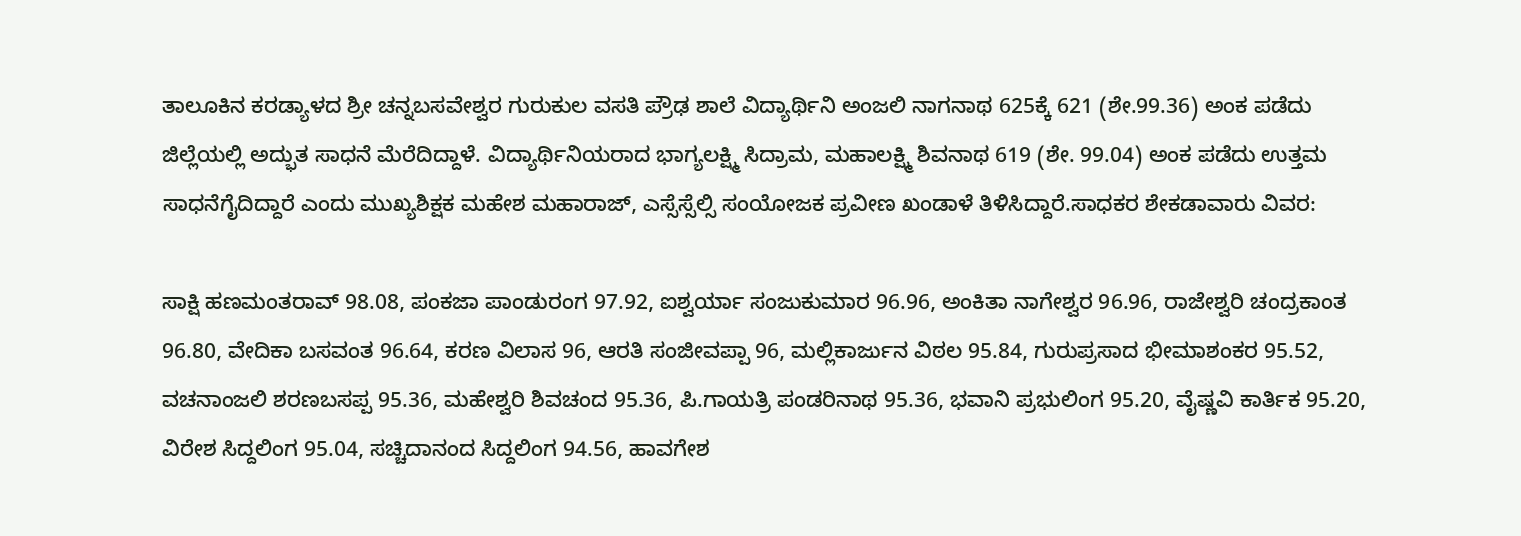ತಾಲೂಕಿನ ಕರಡ್ಯಾಳದ ಶ್ರೀ ಚನ್ನಬಸವೇಶ್ವರ ಗುರುಕುಲ ವಸತಿ ಪ್ರೌಢ ಶಾಲೆ ವಿದ್ಯಾರ್ಥಿನಿ ಅಂಜಲಿ ನಾಗನಾಥ 625ಕ್ಕೆ 621 (ಶೇ.99.36) ಅಂಕ ಪಡೆದು ಜಿಲ್ಲೆಯಲ್ಲಿ ಅದ್ಭುತ ಸಾಧನೆ ಮೆರೆದಿದ್ದಾಳೆ. ವಿದ್ಯಾರ್ಥಿನಿಯರಾದ ಭಾಗ್ಯಲಕ್ಷ್ಮಿ ಸಿದ್ರಾಮ, ಮಹಾಲಕ್ಷ್ಮಿ ಶಿವನಾಥ 619 (ಶೇ. 99.04) ಅಂಕ ಪಡೆದು ಉತ್ತಮ ಸಾಧನೆಗೈದಿದ್ದಾರೆ ಎಂದು ಮುಖ್ಯಶಿಕ್ಷಕ ಮಹೇಶ ಮಹಾರಾಜ್‌, ಎಸ್ಸೆಸ್ಸೆಲ್ಸಿ ಸಂಯೋಜಕ ಪ್ರವೀಣ ಖಂಡಾಳೆ ತಿಳಿಸಿದ್ದಾರೆ.ಸಾಧಕರ ಶೇಕಡಾವಾರು ವಿವರ:

ಸಾಕ್ಷಿ ಹಣಮಂತರಾವ್‌ 98.08, ಪಂಕಜಾ ಪಾಂಡುರಂಗ 97.92, ಐಶ್ವರ್ಯಾ ಸಂಜುಕುಮಾರ 96.96, ಅಂಕಿತಾ ನಾಗೇಶ್ವರ 96.96, ರಾಜೇಶ್ವರಿ ಚಂದ್ರಕಾಂತ 96.80, ವೇದಿಕಾ ಬಸವಂತ 96.64, ಕರಣ ವಿಲಾಸ 96, ಆರತಿ ಸಂಜೀವಪ್ಪಾ 96, ಮಲ್ಲಿಕಾರ್ಜುನ ವಿಠಲ 95.84, ಗುರುಪ್ರಸಾದ ಭೀಮಾಶಂಕರ 95.52, ವಚನಾಂಜಲಿ ಶರಣಬಸಪ್ಪ 95.36, ಮಹೇಶ್ವರಿ ಶಿವಚಂದ 95.36, ಪಿ.ಗಾಯತ್ರಿ ಪಂಡರಿನಾಥ 95.36, ಭವಾನಿ ಪ್ರಭುಲಿಂಗ 95.20, ವೈಷ್ಣವಿ ಕಾರ್ತಿಕ 95.20, ವಿರೇಶ ಸಿದ್ದಲಿಂಗ 95.04, ಸಚ್ಚಿದಾನಂದ ಸಿದ್ದಲಿಂಗ 94.56, ಹಾವಗೇಶ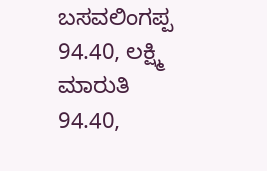ಬಸವಲಿಂಗಪ್ಪ 94.40, ಲಕ್ಷ್ಮಿ ಮಾರುತಿ 94.40,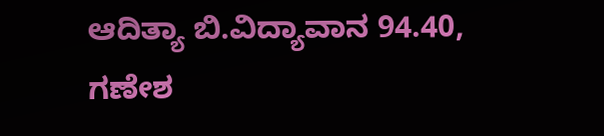ಆದಿತ್ಯಾ ಬಿ.ವಿದ್ಯಾವಾನ 94.40, ಗಣೇಶ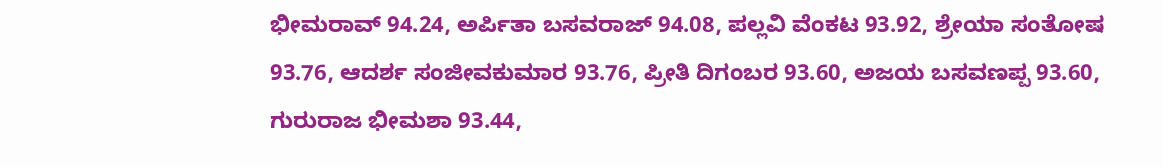ಭೀಮರಾವ್‌ 94.24, ಅರ್ಪಿತಾ ಬಸವರಾಜ್‌ 94.08, ಪಲ್ಲವಿ ವೆಂಕಟ 93.92, ಶ್ರೇಯಾ ಸಂತೋಷ 93.76, ಆದರ್ಶ ಸಂಜೀವಕುಮಾರ 93.76, ಪ್ರೀತಿ ದಿಗಂಬರ 93.60, ಅಜಯ ಬಸವಣಪ್ಪ 93.60, ಗುರುರಾಜ ಭೀಮಶಾ 93.44,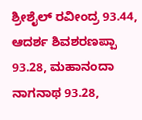ಶ್ರೀಶೈಲ್‌ ರವೀಂದ್ರ 93.44, ಆದರ್ಶ ಶಿವಶರಣಪ್ಪಾ 93.28, ಮಹಾನಂದಾ ನಾಗನಾಥ 93.28,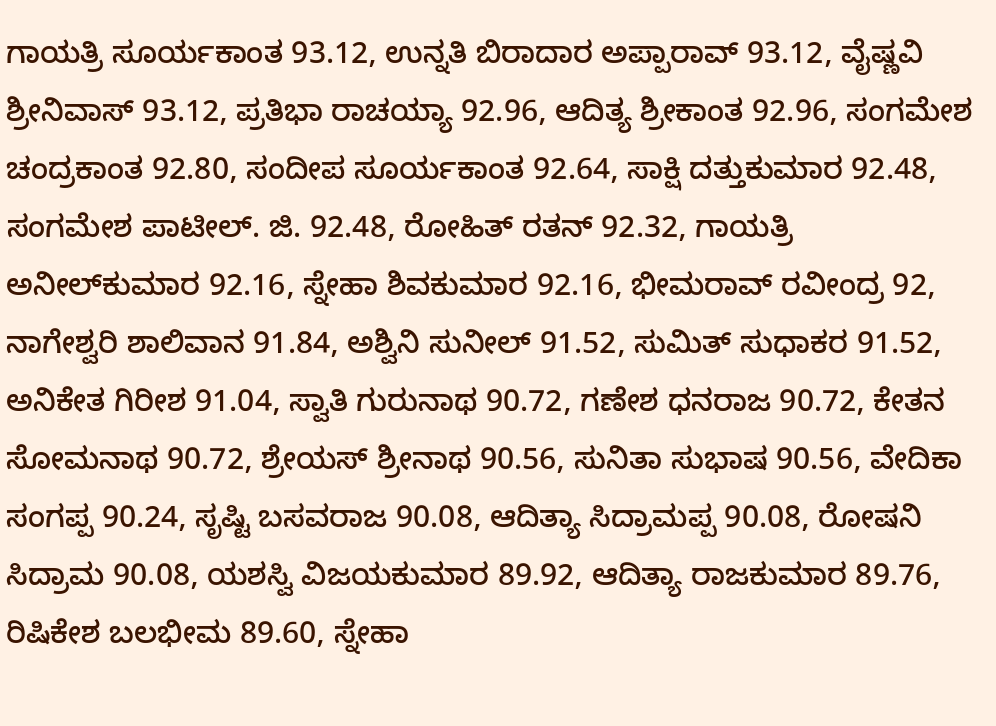ಗಾಯತ್ರಿ ಸೂರ್ಯಕಾಂತ 93.12, ಉನ್ನತಿ ಬಿರಾದಾರ ಅಪ್ಪಾರಾವ್‌ 93.12, ವೈಷ್ಣವಿ ಶ್ರೀನಿವಾಸ್‌ 93.12, ಪ್ರತಿಭಾ ರಾಚಯ್ಯಾ 92.96, ಆದಿತ್ಯ ಶ್ರೀಕಾಂತ 92.96, ಸಂಗಮೇಶ ಚಂದ್ರಕಾಂತ 92.80, ಸಂದೀಪ ಸೂರ್ಯಕಾಂತ 92.64, ಸಾಕ್ಷಿ ದತ್ತುಕುಮಾರ 92.48, ಸಂಗಮೇಶ ಪಾಟೀಲ್‌. ಜಿ. 92.48, ರೋಹಿತ್‌ ರತನ್‌ 92.32, ಗಾಯತ್ರಿ ಅನೀಲ್‌ಕುಮಾರ 92.16, ಸ್ನೇಹಾ ಶಿವಕುಮಾರ 92.16, ಭೀಮರಾವ್‌ ರವೀಂದ್ರ 92, ನಾಗೇಶ್ವರಿ ಶಾಲಿವಾನ 91.84, ಅಶ್ವಿನಿ ಸುನೀಲ್‌ 91.52, ಸುಮಿತ್‌ ಸುಧಾಕರ 91.52, ಅನಿಕೇತ ಗಿರೀಶ 91.04, ಸ್ವಾತಿ ಗುರುನಾಥ 90.72, ಗಣೇಶ ಧನರಾಜ 90.72, ಕೇತನ ಸೋಮನಾಥ 90.72, ಶ್ರೇಯಸ್‌ ಶ್ರೀನಾಥ 90.56, ಸುನಿತಾ ಸುಭಾಷ 90.56, ವೇದಿಕಾ ಸಂಗಪ್ಪ 90.24, ಸೃಷ್ಟಿ ಬಸವರಾಜ 90.08, ಆದಿತ್ಯಾ ಸಿದ್ರಾಮಪ್ಪ 90.08, ರೋಷನಿ ಸಿದ್ರಾಮ 90.08, ಯಶಸ್ವಿ ವಿಜಯಕುಮಾರ 89.92, ಆದಿತ್ಯಾ ರಾಜಕುಮಾರ 89.76, ರಿಷಿಕೇಶ ಬಲಭೀಮ 89.60, ಸ್ನೇಹಾ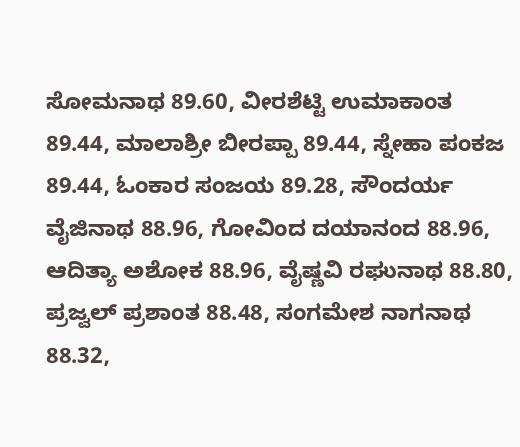ಸೋಮನಾಥ 89.60, ವೀರಶೆಟ್ಟಿ ಉಮಾಕಾಂತ 89.44, ಮಾಲಾಶ್ರೀ ಬೀರಪ್ಪಾ 89.44, ಸ್ನೇಹಾ ಪಂಕಜ 89.44, ಓಂಕಾರ ಸಂಜಯ 89.28, ಸೌಂದರ್ಯ ವೈಜಿನಾಥ 88.96, ಗೋವಿಂದ ದಯಾನಂದ 88.96, ಆದಿತ್ಯಾ ಅಶೋಕ 88.96, ವೈಷ್ಣವಿ ರಘುನಾಥ 88.80, ಪ್ರಜ್ವಲ್‌ ಪ್ರಶಾಂತ 88.48, ಸಂಗಮೇಶ ನಾಗನಾಥ 88.32,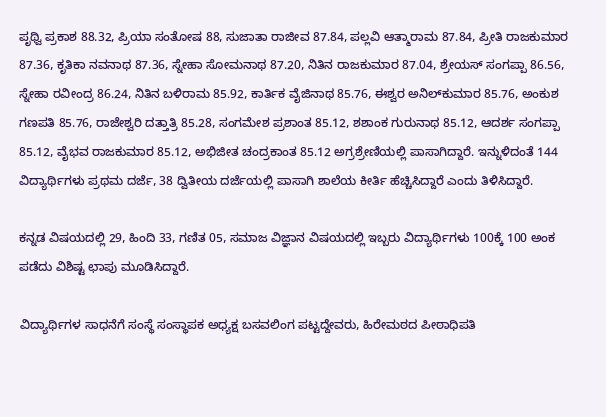ಪೃಥ್ವಿ ಪ್ರಕಾಶ 88.32, ಪ್ರಿಯಾ ಸಂತೋಷ 88, ಸುಜಾತಾ ರಾಜೀವ 87.84, ಪಲ್ಲವಿ ಆತ್ಮಾರಾಮ 87.84, ಪ್ರೀತಿ ರಾಜಕುಮಾರ 87.36, ಕೃತಿಕಾ ನವನಾಥ 87.36, ಸ್ನೇಹಾ ಸೋಮನಾಥ 87.20, ನಿತಿನ ರಾಜಕುಮಾರ 87.04, ಶ್ರೇಯಸ್‌ ಸಂಗಪ್ಪಾ 86.56, ಸ್ನೇಹಾ ರವೀಂದ್ರ 86.24, ನಿತಿನ ಬಳಿರಾಮ 85.92, ಕಾರ್ತಿಕ ವೈಜಿನಾಥ 85.76, ಈಶ್ವರ ಅನಿಲ್‌ಕುಮಾರ 85.76, ಅಂಕುಶ ಗಣಪತಿ 85.76, ರಾಜೇಶ್ವರಿ ದತ್ತಾತ್ರಿ 85.28, ಸಂಗಮೇಶ ಪ್ರಶಾಂತ 85.12, ಶಶಾಂಕ ಗುರುನಾಥ 85.12, ಆದರ್ಶ ಸಂಗಪ್ಪಾ 85.12, ವೈಭವ ರಾಜಕುಮಾರ 85.12, ಅಭಿಜೀತ ಚಂದ್ರಕಾಂತ 85.12 ಅಗ್ರಶ್ರೇಣಿಯಲ್ಲಿ ಪಾಸಾಗಿದ್ದಾರೆ. ಇನ್ನುಳಿದಂತೆ 144 ವಿದ್ಯಾರ್ಥಿಗಳು ಪ್ರಥಮ ದರ್ಜೆ, 38 ದ್ವಿತೀಯ ದರ್ಜೆಯಲ್ಲಿ ಪಾಸಾಗಿ ಶಾಲೆಯ ಕೀರ್ತಿ ಹೆಚ್ಚಿಸಿದ್ದಾರೆ ಎಂದು ತಿಳಿಸಿದ್ದಾರೆ.

ಕನ್ನಡ ವಿಷಯದಲ್ಲಿ 29, ಹಿಂದಿ 33, ಗಣಿತ 05, ಸಮಾಜ ವಿಜ್ಞಾನ ವಿಷಯದಲ್ಲಿ ಇಬ್ಬರು ವಿದ್ಯಾರ್ಥಿಗಳು 100ಕ್ಕೆ 100 ಅಂಕ ಪಡೆದು ವಿಶಿಷ್ಟ ಛಾಪು ಮೂಡಿಸಿದ್ದಾರೆ.

ವಿದ್ಯಾರ್ಥಿಗಳ ಸಾಧನೆಗೆ ಸಂಸ್ಥೆ ಸಂಸ್ಥಾಪಕ ಅಧ್ಯಕ್ಷ ಬಸವಲಿಂಗ ಪಟ್ಟದ್ದೇವರು, ಹಿರೇಮಠದ ಪೀಠಾಧಿಪತಿ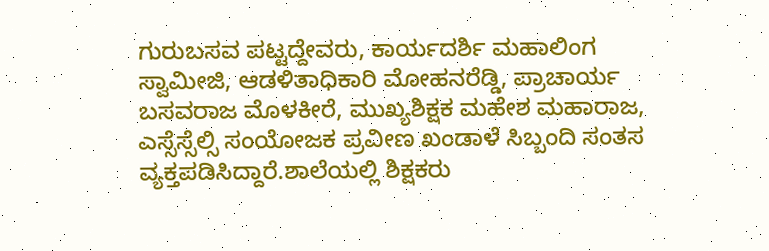ಗುರುಬಸವ ಪಟ್ಟದ್ದೇವರು, ಕಾರ್ಯದರ್ಶಿ ಮಹಾಲಿಂಗ ಸ್ವಾಮೀಜಿ, ಆಡಳಿತಾಧಿಕಾರಿ ಮೋಹನರೆಡ್ಡಿ, ಪ್ರಾಚಾರ್ಯ ಬಸವರಾಜ ಮೊಳಕೀರೆ, ಮುಖ್ಯಶಿಕ್ಷಕ ಮಹೇಶ ಮಹಾರಾಜ, ಎಸ್ಸೆಸ್ಸೆಲ್ಸಿ ಸಂಯೋಜಕ ಪ್ರವೀಣ ಖಂಡಾಳೆ ಸಿಬ್ಬಂದಿ ಸಂತಸ ವ್ಯಕ್ತಪಡಿಸಿದ್ದಾರೆ.ಶಾಲೆಯಲ್ಲಿ ಶಿಕ್ಷಕರು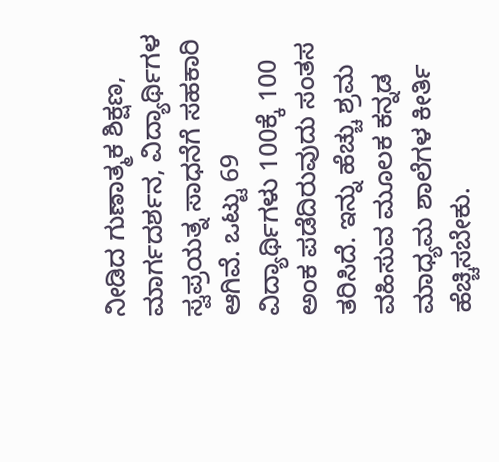ನೀಡಿದ ಗುಣಾತ್ಮಕ ಶಿಕ್ಷಣ, ಮಾರ್ಗದರ್ಶನ, ವಿದ್ಯಾರ್ಥಿಗಳ ಸ್ವಪ್ರಯತ್ನ ಸಾಧನೆಗೆ ಸಹಕಾರಿ ಆಗಿವೆ. ಒಟ್ಟು 69 ವಿದ್ಯಾರ್ಥಿಗಳು 100ಕ್ಕೆ 100 ಅಂಕ ಪಡೆದಿರುವುದು ಸಂತಸ ತರಿಸಿದೆ. ಇನ್ನು ಹೆಚ್ಚು ಶ್ರಮ ವಹಿಸುವ ಮೂಲಕ ಕನ್ನಡ ಮಾಧ್ಯಮ ಶಾಲೆಗಳ ಕೀರ್ತಿ ಹೆಚ್ಚಿಸಬೇಕು.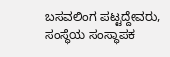ಬಸವಲಿಂಗ ಪಟ್ಟದ್ದೇವರು, ಸಂಸ್ಥೆಯ ಸಂಸ್ಥಾಪಕ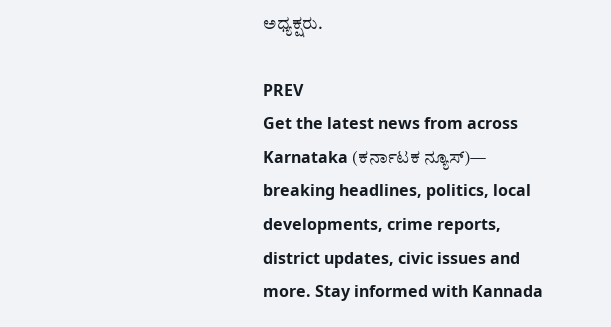ಅಧ್ಯಕ್ಷರು.

PREV
Get the latest news from across Karnataka (ಕರ್ನಾಟಕ ನ್ಯೂಸ್)— breaking headlines, politics, local developments, crime reports, district updates, civic issues and more. Stay informed with Kannada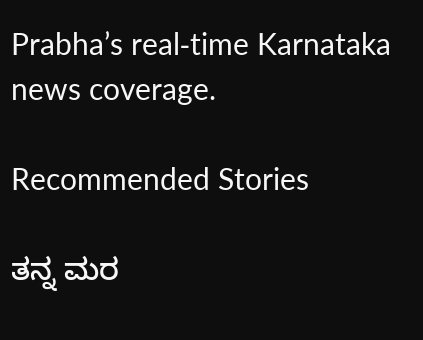Prabha’s real‑time Karnataka news coverage.

Recommended Stories

ತನ್ನ ಮರ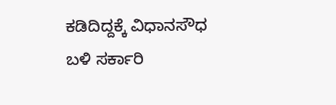ಕಡಿದಿದ್ದಕ್ಕೆ ವಿಧಾನಸೌಧ ಬಳಿ ಸರ್ಕಾರಿ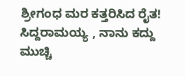ಶ್ರೀಗಂಧ ಮರ ಕತ್ತರಿಸಿದ ರೈತ!
ಸಿದ್ದರಾಮಯ್ಯ , ನಾನು ಕದ್ದು ಮುಚ್ಚಿ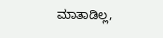ಮಾತಾಡಿಲ್ಲ,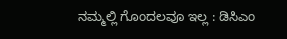ನಮ್ಮಲ್ಲಿ ಗೊಂದಲವೂ ಇಲ್ಲ : ಡಿಸಿಎಂ